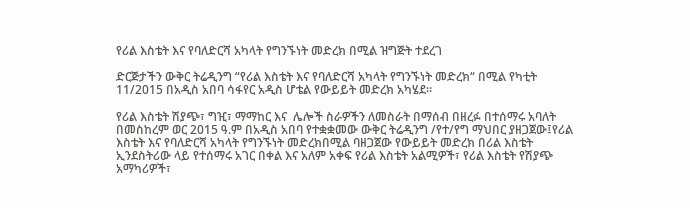የሪል እስቴት እና የባለድርሻ አካላት የግንኙነት መድረክ በሚል ዝግጅት ተደረገ

ድርጅታችን ውቅር ትሬዲንግ “የሪል እስቴት እና የባለድርሻ አካላት የግንኙነት መድረክ“ በሚል የካቲት 11/2015 በአዲስ አበባ ሳፋየር አዲስ ሆቴል የውይይት መድረክ አካሄደ።

የሪል እስቴት ሽያጭ፣ ግዢ፣ ማማከር እና  ሌሎች ስራዎችን ለመስራት በማሰብ በዘረፉ በተሰማሩ አባለት በመስከረም ወር 2015 ዓ.ም በአዲስ አበባ የተቋቋመው ውቅር ትሬዲንግ /የተ/የግ ማህበር ያዘጋጀው፤የሪል እስቴት እና የባለድርሻ አካላት የግንኙነት መድረክበሚል ባዘጋጀው የውይይት መድረክ በሪል እስቴት ኢንደስትሪው ላይ የተሰማሩ አገር በቀል እና አለም አቀፍ የሪል እስቴት አልሚዎች፣ የሪል እስቴት የሽያጭ አማካሪዎች፣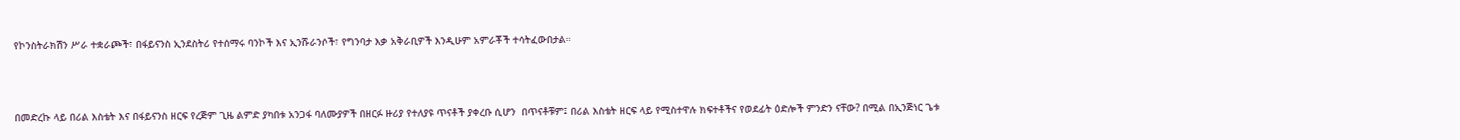የኮንስትራክሽን ሥራ ተቋራጮች፣ በፋይናንስ ኢንደስትሪ የተሰማሩ ባንኮች እና ኢንሹራንሶች፣ የግንባታ እቃ አቅራቢዎች እንዲሁም አምራቾች ተሳትፈውበታል።



በመድረኩ ላይ በሪል እስቴት እና በፋይናንስ ዘርፍ የረጅም ጊዜ ልምድ ያካበቱ አንጋፋ ባለሙያዎች በዘርፉ ዙሪያ የተለያዩ ጥናቶች ያቀረቡ ሲሆን  በጥናቶቹም፤ በሪል እስቴት ዘርፍ ላይ የሚስተዋሉ ክፍተቶችና የወደፊት ዕድሎች ምንድን ናቸው? በሚል በኢንጅነር ጌቱ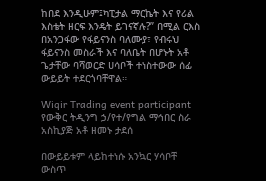ከበደ እንዲሁም፤ካፒታል ማርኬት እና የሪል እስቴት ዘርፍ እንዴት ይገናኛሉ?” በሚል ርእስ በአንጋፋው የፋይናንስ ባለሙያ፣ የብሩህ ፋይናንስ መስራች እና ባለቤት በሆኑት አቶ ጌታቸው ባሻወርድ ሀሳቦች ተነስተውው ሰፊ ውይይት ተደርጎባቸዋል።

Wiqir Trading event participant
የውቅር ትዲንግ ኃ/የተ/የግል ማኅበር ስራ አስኪያጅ አቶ ዘመኑ ታደሰ

በውይይቱም ላይከተነሱ አንኳር ሃሳቦቸ ውስጥ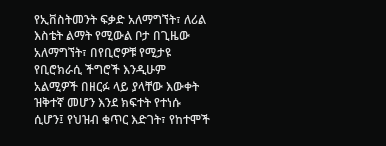የኢቨስትመንት ፍቃድ አለማግኘት፣ ለሪል እስቴት ልማት የሚውል ቦታ በጊዜው አለማግኘት፣ በየቢሮዎቹ የሚታዩ የቢሮክራሲ ችግሮች እንዲሁም አልሚዎች በዘርፉ ላይ ያላቸው እውቀት ዝቅተኛ መሆን እንደ ክፍተት የተነሱ ሲሆን፤ የህዝብ ቁጥር እድገት፣ የከተሞች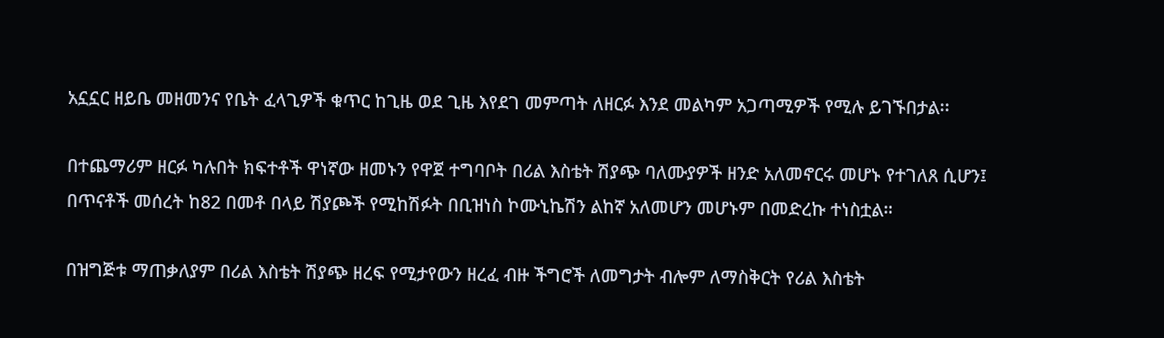አኗኗር ዘይቤ መዘመንና የቤት ፈላጊዎች ቁጥር ከጊዜ ወደ ጊዜ እየደገ መምጣት ለዘርፉ እንደ መልካም አጋጣሚዎች የሚሉ ይገኙበታል፡፡

በተጨማሪም ዘርፉ ካሉበት ክፍተቶች ዋነኛው ዘመኑን የዋጀ ተግባቦት በሪል እስቴት ሽያጭ ባለሙያዎች ዘንድ አለመኖርሩ መሆኑ የተገለጸ ሲሆን፤ በጥናቶች መሰረት ከ82 በመቶ በላይ ሽያጮች የሚከሽፉት በቢዝነስ ኮሙኒኬሽን ልከኛ አለመሆን መሆኑም በመድረኩ ተነስቷል።

በዝግጅቱ ማጠቃለያም በሪል እስቴት ሽያጭ ዘረፍ የሚታየውን ዘረፈ ብዙ ችግሮች ለመግታት ብሎም ለማስቅርት የሪል እስቴት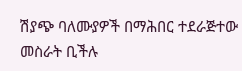ሽያጭ ባለሙያዎች በማሕበር ተደራጅተው መስራት ቢችሉ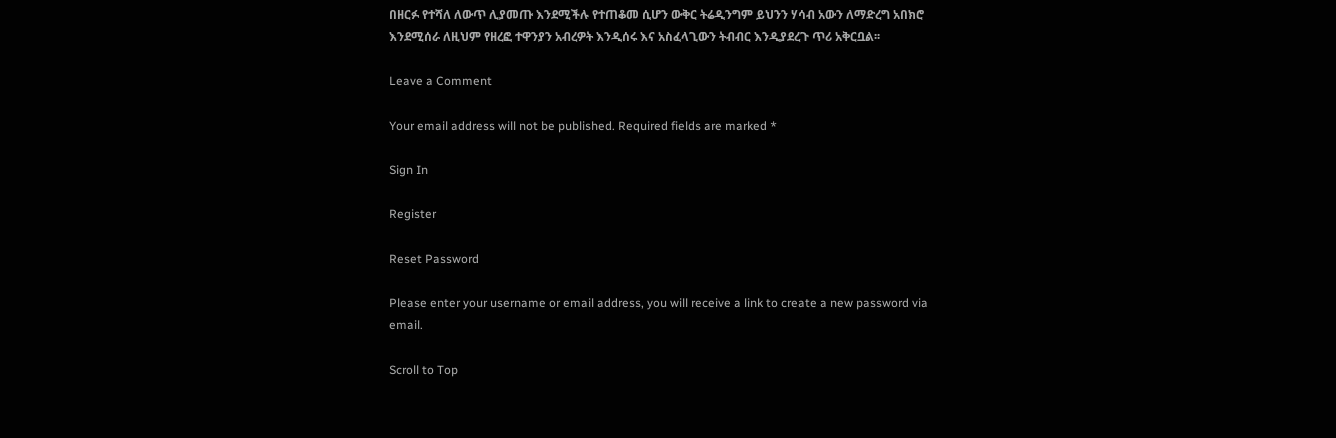በዘርፉ የተሻለ ለውጥ ሊያመጡ እንደሚችሉ የተጠቆመ ሲሆን ውቅር ትሬዲንግም ይህንን ሃሳብ አውን ለማድረግ አበክሮ እንደሚሰራ ለዚህም የዘረፎ ተዋንያን አብረዎት እንዲሰሩ እና አስፈላጊውን ትብብር እንዲያደረጉ ጥሪ አቅርቧል፡፡

Leave a Comment

Your email address will not be published. Required fields are marked *

Sign In

Register

Reset Password

Please enter your username or email address, you will receive a link to create a new password via email.

Scroll to Top